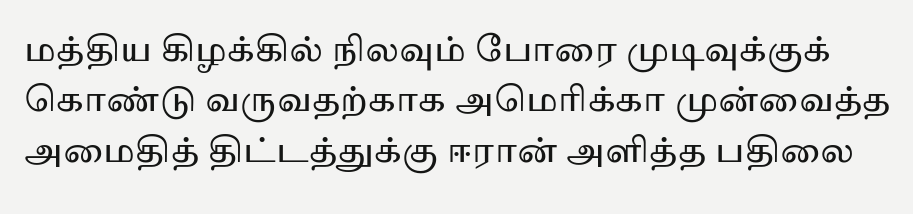மத்திய கிழக்கில் நிலவும் போரை முடிவுக்குக் கொண்டு வருவதற்காக அமெரிக்கா முன்வைத்த அமைதித் திட்டத்துக்கு ஈரான் அளித்த பதிலை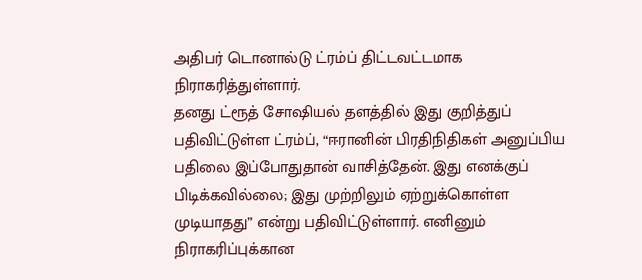அதிபர் டொனால்டு ட்ரம்ப் திட்டவட்டமாக நிராகரித்துள்ளார்.
தனது ட்ரூத் சோஷியல் தளத்தில் இது குறித்துப் பதிவிட்டுள்ள ட்ரம்ப், “ஈரானின் பிரதிநிதிகள் அனுப்பிய பதிலை இப்போதுதான் வாசித்தேன். இது எனக்குப் பிடிக்கவில்லை; இது முற்றிலும் ஏற்றுக்கொள்ள முடியாதது” என்று பதிவிட்டுள்ளார். எனினும் நிராகரிப்புக்கான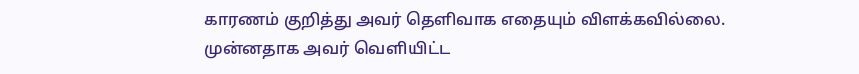காரணம் குறித்து அவர் தெளிவாக எதையும் விளக்கவில்லை.
முன்னதாக அவர் வெளியிட்ட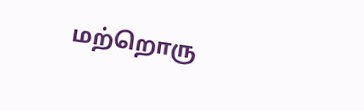மற்றொரு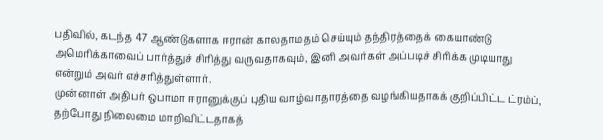பதிவில், கடந்த 47 ஆண்டுகளாக ஈரான் காலதாமதம் செய்யும் தந்திரத்தைக் கையாண்டு அமெரிக்காவைப் பார்த்துச் சிரித்து வருவதாகவும், இனி அவர்கள் அப்படிச் சிரிக்க முடியாது என்றும் அவர் எச்சரித்துள்ளார்.
முன்னாள் அதிபர் ஒபாமா ஈரானுக்குப் புதிய வாழ்வாதாரத்தை வழங்கியதாகக் குறிப்பிட்ட ட்ரம்ப், தற்போது நிலைமை மாறிவிட்டதாகத்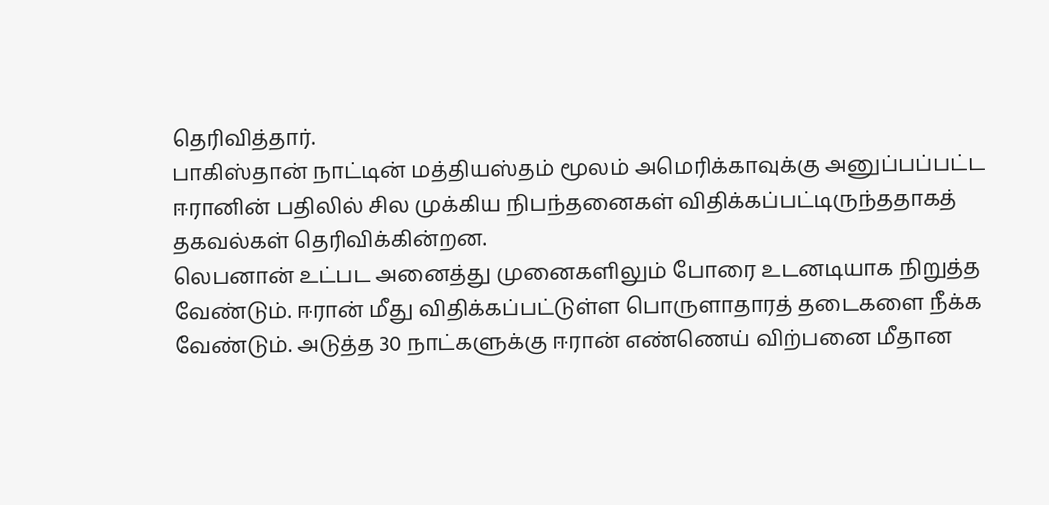தெரிவித்தார்.
பாகிஸ்தான் நாட்டின் மத்தியஸ்தம் மூலம் அமெரிக்காவுக்கு அனுப்பப்பட்ட ஈரானின் பதிலில் சில முக்கிய நிபந்தனைகள் விதிக்கப்பட்டிருந்ததாகத் தகவல்கள் தெரிவிக்கின்றன.
லெபனான் உட்பட அனைத்து முனைகளிலும் போரை உடனடியாக நிறுத்த வேண்டும். ஈரான் மீது விதிக்கப்பட்டுள்ள பொருளாதாரத் தடைகளை நீக்க வேண்டும். அடுத்த 30 நாட்களுக்கு ஈரான் எண்ணெய் விற்பனை மீதான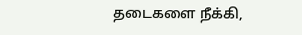தடைகளை நீக்கி,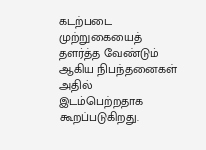கடற்படை முற்றுகையைத் தளர்த்த வேண்டும் ஆகிய நிபந்தனைகள் அதில் இடம்பெற்றதாக கூறப்படுகிறது.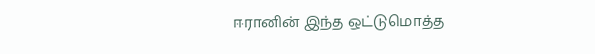ஈரானின் இந்த ஒட்டுமொத்த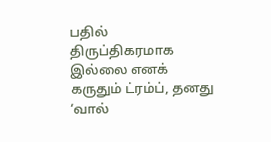பதில் திருப்திகரமாக இல்லை எனக் கருதும் ட்ரம்ப், தனது ‘வால்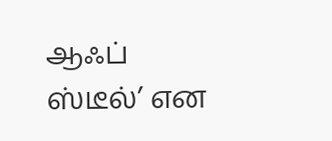ஆஃப் ஸ்டீல்’ என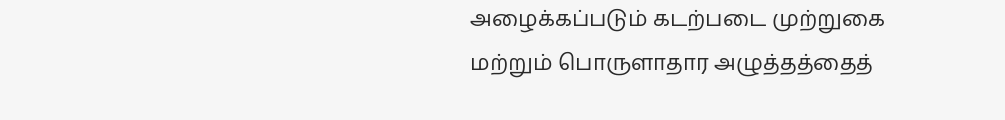அழைக்கப்படும் கடற்படை முற்றுகை மற்றும் பொருளாதார அழுத்தத்தைத்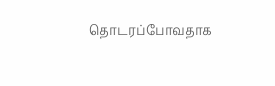தொடரப்போவதாக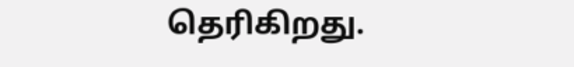தெரிகிறது.